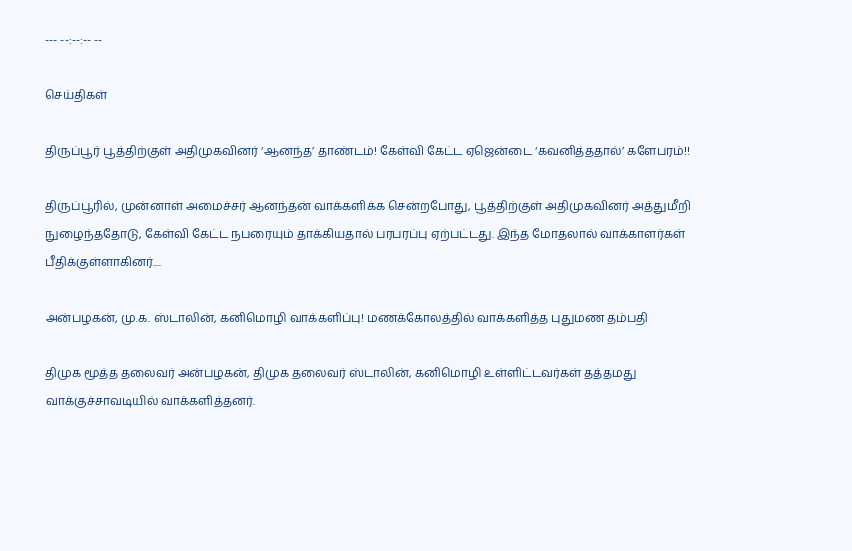--- --:--:-- --

செய்திகள்

திருப்பூர் பூத்திற்குள் அதிமுகவினர் ‘ஆனந்த’ தாண்டம்! கேள்வி கேட்ட ஏஜென்டை ‘கவனித்ததால்’ களேபரம்!!

திருப்பூரில், முன்னாள் அமைச்சர் ஆனந்தன் வாக்களிக்க சென்றபோது, பூத்திற்குள் அதிமுகவினர் அத்துமீறி நுழைந்ததோடு, கேள்வி கேட்ட நபரையும் தாக்கியதால் பரபரப்பு ஏற்பட்டது. இந்த மோதலால் வாக்காளர்கள் பீதிக்குள்ளாகினர்....

அன்பழகன், மு.க. ஸ்டாலின், கனிமொழி வாக்களிப்பு! மணக்கோலத்தில் வாக்களித்த புதுமண தம்பதி

திமுக மூத்த தலைவர் அன்பழகன், திமுக தலைவர் ஸ்டாலின், கனிமொழி உள்ளிட்டவர்கள் தத்தமது வாக்குச்சாவடியில் வாக்களித்தனர்.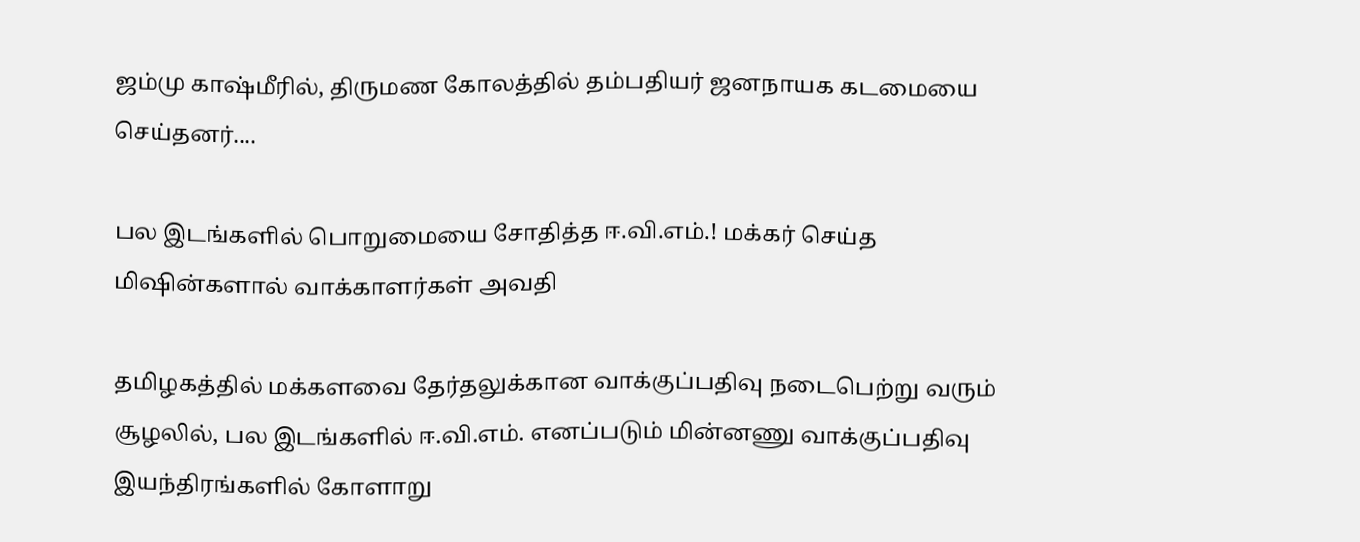ஜம்மு காஷ்மீரில், திருமண கோலத்தில் தம்பதியர் ஜனநாயக கடமையை செய்தனர்....

பல இடங்களில் பொறுமையை சோதித்த ஈ.வி.எம்.! மக்கர் செய்த மிஷின்களால் வாக்காளர்கள் அவதி

தமிழகத்தில் மக்களவை தேர்தலுக்கான வாக்குப்பதிவு நடைபெற்று வரும் சூழலில், பல இடங்களில் ஈ.வி.எம். எனப்படும் மின்னணு வாக்குப்பதிவு இயந்திரங்களில் கோளாறு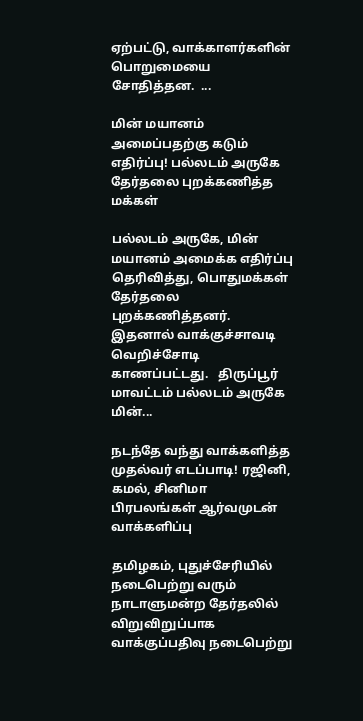ஏற்பட்டு, வாக்காளர்களின் பொறுமையை சோதித்தன.  ...

மின் மயானம் அமைப்பதற்கு கடும் எதிர்ப்பு! பல்லடம் அருகே தேர்தலை புறக்கணித்த மக்கள்

பல்லடம் அருகே, மின் மயானம் அமைக்க எதிர்ப்பு தெரிவித்து, பொதுமக்கள் தேர்தலை புறக்கணித்தனர். இதனால் வாக்குச்சாவடி வெறிச்சோடி காணப்பட்டது.   திருப்பூர் மாவட்டம் பல்லடம் அருகே மின்...

நடந்தே வந்து வாக்களித்த முதல்வர் எடப்பாடி! ரஜினி, கமல், சினிமா பிரபலங்கள் ஆர்வமுடன் வாக்களிப்பு

தமிழகம், புதுச்சேரியில் நடைபெற்று வரும் நாடாளுமன்ற தேர்தலில் விறுவிறுப்பாக வாக்குப்பதிவு நடைபெற்று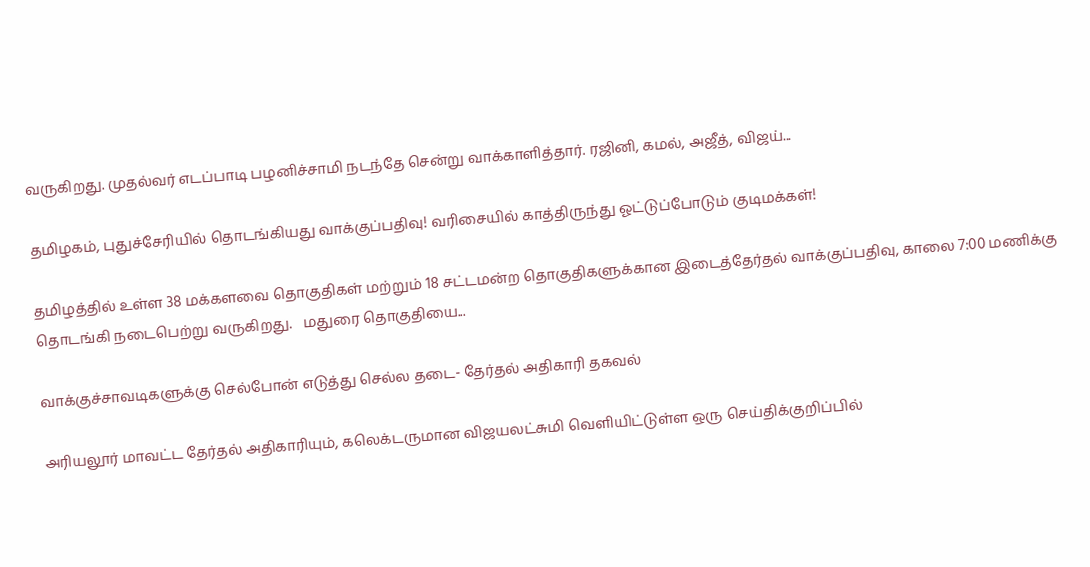வருகிறது. முதல்வர் எடப்பாடி பழனிச்சாமி நடந்தே சென்று வாக்காளித்தார். ரஜினி, கமல், அஜீத், விஜய்...

தமிழகம், புதுச்சேரியில் தொடங்கியது வாக்குப்பதிவு! வரிசையில் காத்திருந்து ஓட்டுப்போடும் குடிமக்கள்!

தமிழத்தில் உள்ள 38 மக்களவை தொகுதிகள் மற்றும் 18 சட்டமன்ற தொகுதிகளுக்கான இடைத்தேர்தல் வாக்குப்பதிவு, காலை 7:00 மணிக்கு தொடங்கி நடைபெற்று வருகிறது.   மதுரை தொகுதியை...

வாக்குச்சாவடிகளுக்கு செல்போன் எடுத்து செல்ல தடை- தேர்தல் அதிகாரி தகவல்

அரியலூர் மாவட்ட தேர்தல் அதிகாரியும், கலெக்டருமான விஜயலட்சுமி வெளியிட்டுள்ள ஒரு செய்திக்குறிப்பில்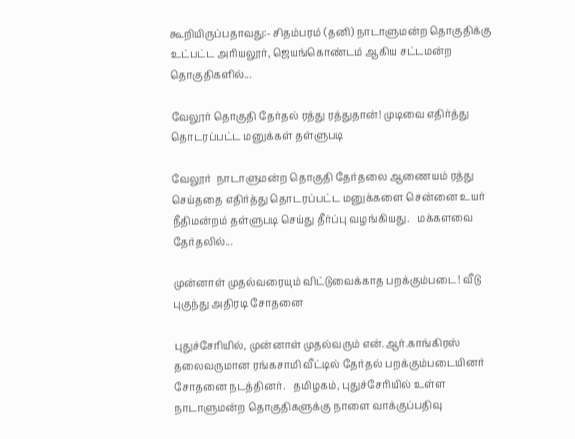கூறியிருப்பதாவது:- சிதம்பரம் (தனி) நாடாளுமன்ற தொகுதிக்கு உட்பட்ட அரியலூர், ஜெயங்கொண்டம் ஆகிய சட்டமன்ற தொகுதிகளில்...

வேலூர் தொகுதி தேர்தல் ரத்து ரத்துதான்! முடிவை எதிர்த்து தொடரப்பட்ட மனுக்கள் தள்ளுபடி

வேலூர்  நாடாளுமன்ற தொகுதி தேர்தலை ஆணையம் ரத்து செய்ததை எதிர்த்து தொடரப்பட்ட மனுக்களை சென்னை உயர் நீதிமன்றம் தள்ளுபடி செய்து தீர்ப்பு வழங்கியது.   மக்களவை தேர்தலில்...

முன்னாள் முதல்வரையும் விட்டுவைக்காத பறக்கும்படை! வீடு புகுந்து அதிரடி சோதனை

புதுச்சேரியில், முன்னாள் முதல்வரும் என்.ஆர்.காங்கிரஸ் தலைவருமான ரங்கசாமி வீட்டில் தேர்தல் பறக்கும்படையினர் சோதனை நடத்தினர்.   தமிழகம், புதுச்சேரியில் உள்ள நாடாளுமன்ற தொகுதிகளுக்கு நாளை வாக்குப்பதிவு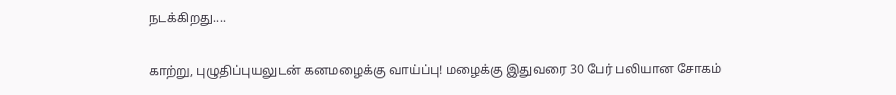நடக்கிறது....

காற்று, புழுதிப்புயலுடன் கனமழைக்கு வாய்ப்பு! மழைக்கு இதுவரை 30 பேர் பலியான சோகம்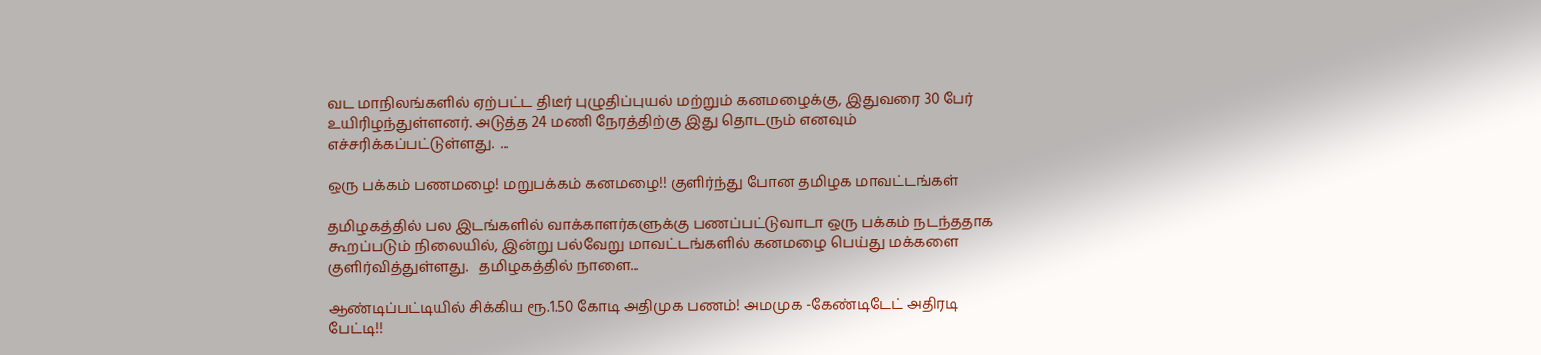வட மாநிலங்களில் ஏற்பட்ட திடீர் புழுதிப்புயல் மற்றும் கனமழைக்கு, இதுவரை 30 பேர் உயிரிழந்துள்ளனர். அடுத்த 24 மணி நேரத்திற்கு இது தொடரும் எனவும் எச்சரிக்கப்பட்டுள்ளது.  ...

ஒரு பக்கம் பணமழை! மறுபக்கம் கனமழை!! குளிர்ந்து போன தமிழக மாவட்டங்கள்

தமிழகத்தில் பல இடங்களில் வாக்காளர்களுக்கு பணப்பட்டுவாடா ஒரு பக்கம் நடந்ததாக கூறப்படும் நிலையில், இன்று பல்வேறு மாவட்டங்களில் கனமழை பெய்து மக்களை குளிர்வித்துள்ளது.   தமிழகத்தில் நாளை...

ஆண்டிப்பட்டியில் சிக்கிய ரூ.1.50 கோடி அதிமுக பணம்! அமமுக -கேண்டிடேட் அதிரடி பேட்டி!!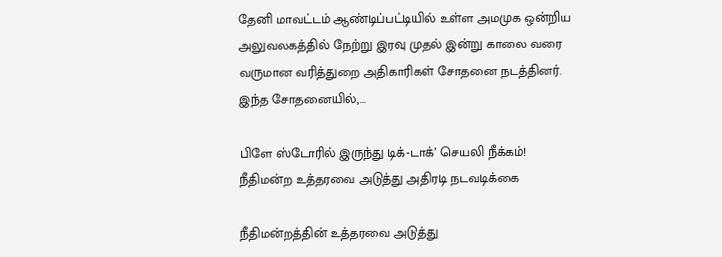தேனி மாவட்டம் ஆண்டிப்பட்டியில் உள்ள அமமுக ஒன்றிய அலுவலகத்தில் நேற்று இரவு முதல் இன்று காலை வரை வருமான வரித்துறை அதிகாரிகள் சோதனை நடத்தினர். இந்த சோதனையில்,...

பிளே ஸ்டோரில் இருந்து டிக்-டாக்’ செயலி நீக்கம்! நீதிமன்ற உத்தரவை அடுத்து அதிரடி நடவடிக்கை

நீதிமன்றத்தின் உத்தரவை அடுத்து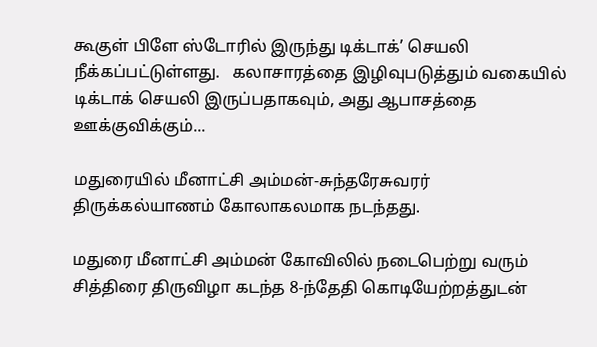கூகுள் பிளே ஸ்டோரில் இருந்து டிக்டாக்’ செயலி நீக்கப்பட்டுள்ளது.   கலாசாரத்தை இழிவுபடுத்தும் வகையில் டிக்டாக் செயலி இருப்பதாகவும், அது ஆபாசத்தை ஊக்குவிக்கும்...

மதுரையில் மீனாட்சி அம்மன்-சுந்தரேசுவரர் திருக்கல்யாணம் கோலாகலமாக நடந்தது.

மதுரை மீனாட்சி அம்மன் கோவிலில் நடைபெற்று வரும் சித்திரை திருவிழா கடந்த 8-ந்தேதி கொடியேற்றத்துடன்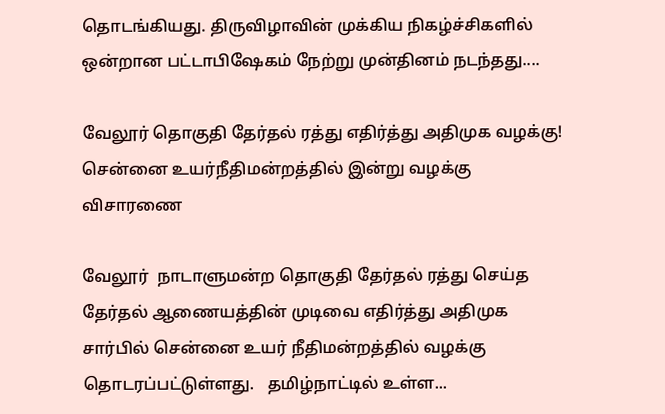தொடங்கியது. திருவிழாவின் முக்கிய நிகழ்ச்சிகளில் ஒன்றான பட்டாபிஷேகம் நேற்று முன்தினம் நடந்தது....

வேலூர் தொகுதி தேர்தல் ரத்து எதிர்த்து அதிமுக வழக்கு! சென்னை உயர்நீதிமன்றத்தில் இன்று வழக்கு விசாரணை

வேலூர்  நாடாளுமன்ற தொகுதி தேர்தல் ரத்து செய்த தேர்தல் ஆணையத்தின் முடிவை எதிர்த்து அதிமுக சார்பில் சென்னை உயர் நீதிமன்றத்தில் வழக்கு தொடரப்பட்டுள்ளது.   தமிழ்நாட்டில் உள்ள...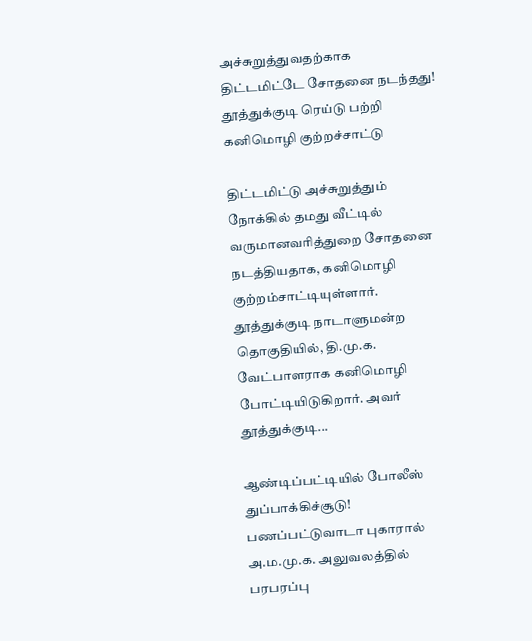அச்சுறுத்துவதற்காக திட்டமிட்டே சோதனை நடந்தது! தூத்துக்குடி ரெய்டு பற்றி கனிமொழி குற்றச்சாட்டு

திட்டமிட்டு அச்சுறுத்தும் நோக்கில் தமது வீட்டில் வருமானவரித்துறை சோதனை நடத்தியதாக, கனிமொழி குற்றம்சாட்டியுள்ளார்.   தூத்துக்குடி நாடாளுமன்ற தொகுதியில், தி.மு.க. வேட்பாளராக கனிமொழி போட்டியிடுகிறார். அவர் தூத்துக்குடி...

ஆண்டிப்பட்டியில் போலீஸ் துப்பாக்கிச்சூடு! பணப்பட்டுவாடா புகாரால் அ.ம.மு.க. அலுவலத்தில் பரபரப்பு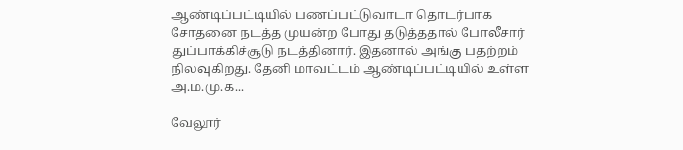ஆண்டிப்பட்டியில் பணப்பட்டுவாடா தொடர்பாக சோதனை நடத்த முயன்ற போது தடுத்ததால் போலீசார் துப்பாக்கிச்சூடு நடத்தினார். இதனால் அங்கு பதற்றம் நிலவுகிறது. தேனி மாவட்டம் ஆண்டிப்பட்டியில் உள்ள அ.ம.மு.க...

வேலூர்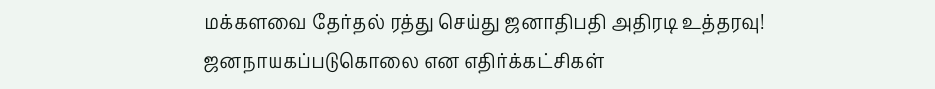மக்களவை தேர்தல் ரத்து செய்து ஜனாதிபதி அதிரடி உத்தரவு! ஜனநாயகப்படுகொலை என எதிர்க்கட்சிகள்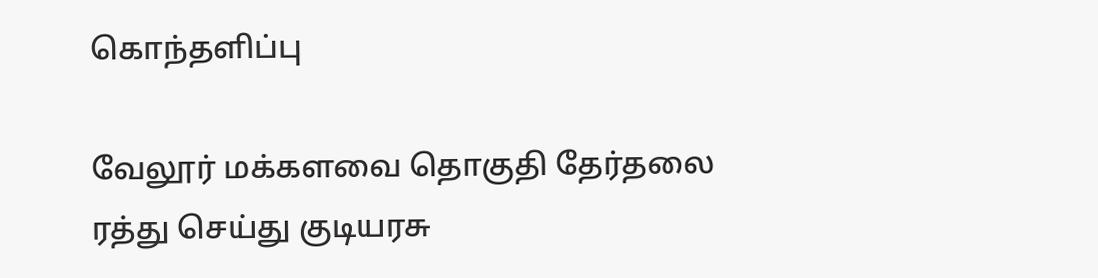கொந்தளிப்பு

வேலூர் மக்களவை தொகுதி தேர்தலை ரத்து செய்து குடியரசு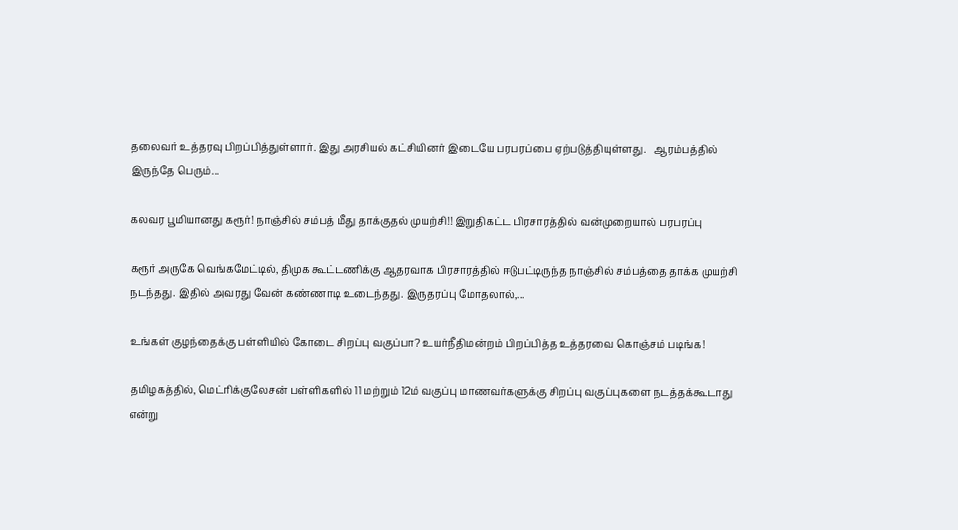தலைவர் உத்தரவு பிறப்பித்துள்ளார். இது அரசியல் கட்சியினர் இடையே பரபரப்பை ஏற்படுத்தியுள்ளது.   ஆரம்பத்தில் இருந்தே பெரும்...

கலவர பூமியானது கரூர்! நாஞ்சில் சம்பத் மீது தாக்குதல் முயற்சி!! இறுதிகட்ட பிரசாரத்தில் வன்முறையால் பரபரப்பு

கரூர் அருகே வெங்கமேட்டில், திமுக கூட்டணிக்கு ஆதரவாக பிரசாரத்தில் ஈடுபட்டிருந்த நாஞ்சில் சம்பத்தை தாக்க முயற்சி நடந்தது. இதில் அவரது வேன் கண்ணாடி உடைந்தது. இருதரப்பு மோதலால்,...

உங்கள் குழந்தைக்கு பள்ளியில் கோடை சிறப்பு வகுப்பா? உயர்நீதிமன்றம் பிறப்பித்த உத்தரவை கொஞ்சம் படிங்க!

தமிழகத்தில், மெட்ரிக்குலேசன் பள்ளிகளில் 11 மற்றும் 12ம் வகுப்பு மாணவர்களுக்கு சிறப்பு வகுப்புகளை நடத்தக்கூடாது என்று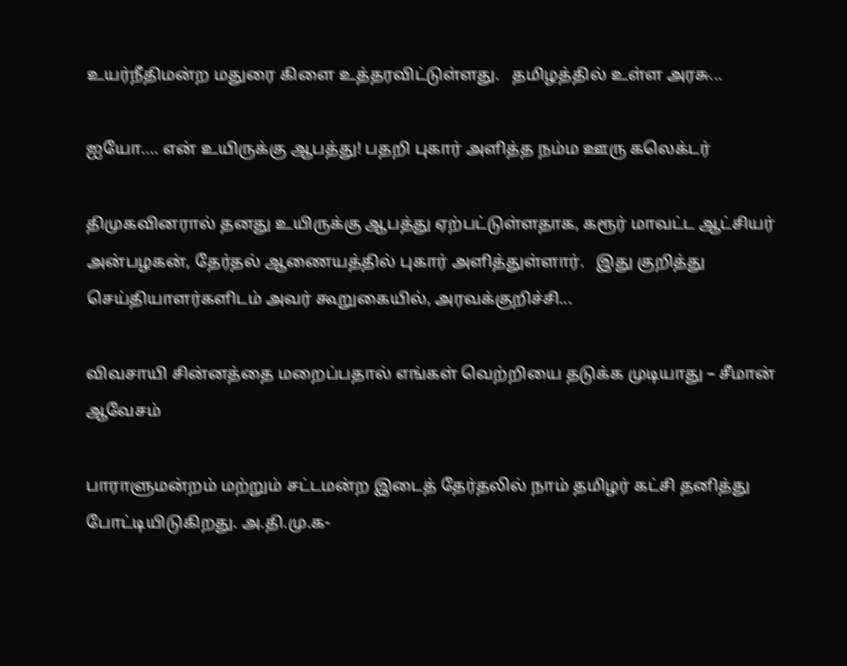உயர்நீதிமன்ற மதுரை கிளை உத்தரவிட்டுள்ளது.   தமிழத்தில் உள்ள அரசு...

ஐயோ…. என் உயிருக்கு ஆபத்து! பதறி புகார் அளித்த நம்ம ஊரு கலெக்டர்

திமுகவினரால் தனது உயிருக்கு ஆபத்து ஏற்பட்டுள்ளதாக, கரூர் மாவட்ட ஆட்சியர் அன்பழகன், தேர்தல் ஆணையத்தில் புகார் அளித்துள்ளார்.   இது குறித்து செய்தியாளர்களிடம் அவர் கூறுகையில், அரவக்குறிச்சி...

விவசாயி சின்னத்தை மறைப்பதால் எங்கள் வெற்றியை தடுக்க முடியாது – சீமான் ஆவேசம்

பாராளுமன்றம் மற்றும் சட்டமன்ற இடைத் தேர்தலில் நாம் தமிழர் கட்சி தனித்து போட்டியிடுகிறது. அ.தி.மு.க-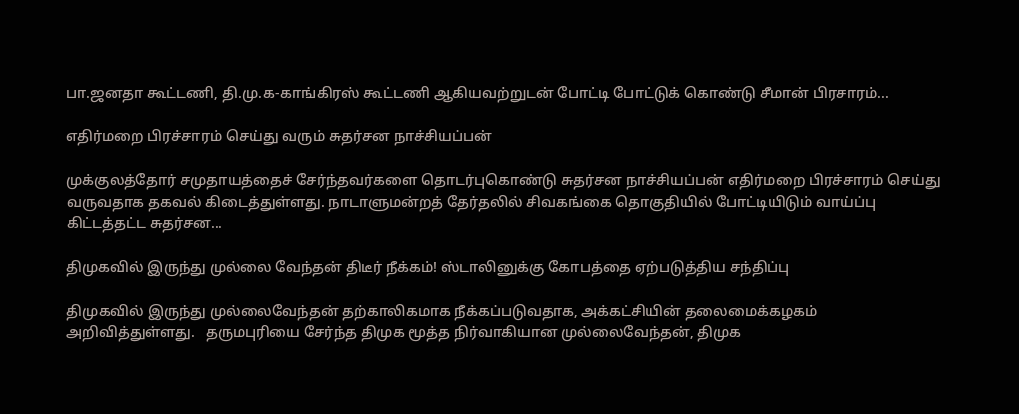பா.ஜனதா கூட்டணி, தி.மு.க-காங்கிரஸ் கூட்டணி ஆகியவற்றுடன் போட்டி போட்டுக் கொண்டு சீமான் பிரசாரம்...

எதிர்மறை பிரச்சாரம் செய்து வரும் சுதர்சன நாச்சியப்பன்

முக்குலத்தோர் சமுதாயத்தைச் சேர்ந்தவர்களை தொடர்புகொண்டு சுதர்சன நாச்சியப்பன் எதிர்மறை பிரச்சாரம் செய்து வருவதாக தகவல் கிடைத்துள்ளது. நாடாளுமன்றத் தேர்தலில் சிவகங்கை தொகுதியில் போட்டியிடும் வாய்ப்பு கிட்டத்தட்ட சுதர்சன...

திமுகவில் இருந்து முல்லை வேந்தன் திடீர் நீக்கம்! ஸ்டாலினுக்கு கோபத்தை ஏற்படுத்திய சந்திப்பு

திமுகவில் இருந்து முல்லைவேந்தன் தற்காலிகமாக நீக்கப்படுவதாக, அக்கட்சியின் தலைமைக்கழகம் அறிவித்துள்ளது.   தருமபுரியை சேர்ந்த திமுக மூத்த நிர்வாகியான முல்லைவேந்தன், திமுக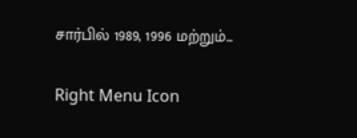சார்பில் 1989, 1996 மற்றும்...

Right Menu Icon